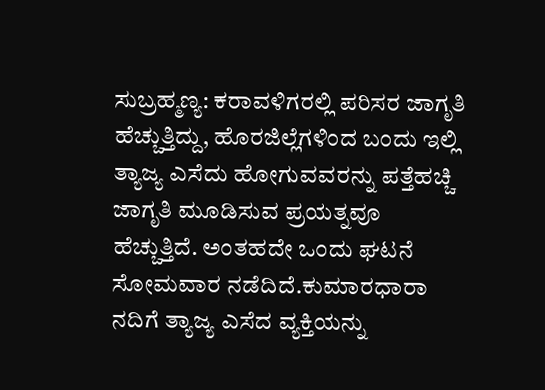ಸುಬ್ರಹ್ಮಣ್ಯ: ಕರಾವಳಿಗರಲ್ಲಿ ಪರಿಸರ ಜಾಗೃತಿ ಹೆಚ್ಚುತ್ತಿದ್ದು, ಹೊರಜಿಲ್ಲೆಗಳಿಂದ ಬಂದು ಇಲ್ಲಿ ತ್ಯಾಜ್ಯ ಎಸೆದು ಹೋಗುವವರನ್ನು ಪತ್ತೆಹಚ್ಚಿ ಜಾಗೃತಿ ಮೂಡಿಸುವ ಪ್ರಯತ್ನವೂ ಹೆಚ್ಚುತ್ತಿದೆ. ಅಂತಹದೇ ಒಂದು ಘಟನೆ ಸೋಮವಾರ ನಡೆದಿದೆ.ಕುಮಾರಧಾರಾ ನದಿಗೆ ತ್ಯಾಜ್ಯ ಎಸೆದ ವ್ಯಕ್ತಿಯನ್ನು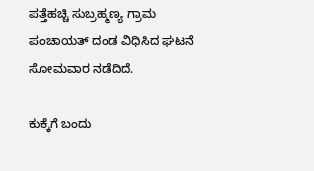ಪತ್ತೆಹಚ್ಚಿ ಸುಬ್ರಹ್ಮಣ್ಯ ಗ್ರಾಮ ಪಂಚಾಯತ್ ದಂಡ ವಿಧಿಸಿದ ಘಟನೆ ಸೋಮವಾರ ನಡೆದಿದೆ.

ಕುಕ್ಕೆಗೆ ಬಂದು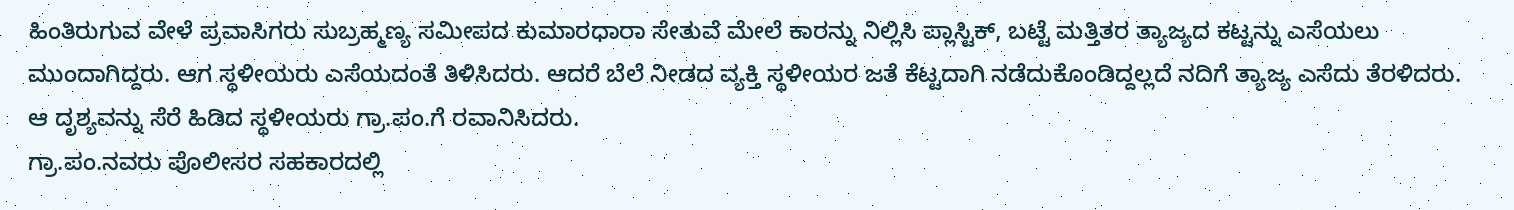ಹಿಂತಿರುಗುವ ವೇಳೆ ಪ್ರವಾಸಿಗರು ಸುಬ್ರಹ್ಮಣ್ಯ ಸಮೀಪದ ಕುಮಾರಧಾರಾ ಸೇತುವೆ ಮೇಲೆ ಕಾರನ್ನು ನಿಲ್ಲಿಸಿ ಪ್ಲಾಸ್ಟಿಕ್, ಬಟ್ಟೆ ಮತ್ತಿತರ ತ್ಯಾಜ್ಯದ ಕಟ್ಟನ್ನು ಎಸೆಯಲು ಮುಂದಾಗಿದ್ದರು. ಆಗ ಸ್ಥಳೀಯರು ಎಸೆಯದಂತೆ ತಿಳಿಸಿದರು. ಆದರೆ ಬೆಲೆ ನೀಡದ ವ್ಯಕ್ತಿ ಸ್ಥಳೀಯರ ಜತೆ ಕೆಟ್ಟದಾಗಿ ನಡೆದುಕೊಂಡಿದ್ದಲ್ಲದೆ ನದಿಗೆ ತ್ಯಾಜ್ಯ ಎಸೆದು ತೆರಳಿದರು. ಆ ದೃಶ್ಯವನ್ನು ಸೆರೆ ಹಿಡಿದ ಸ್ಥಳೀಯರು ಗ್ರಾ.ಪಂ.ಗೆ ರವಾನಿಸಿದರು.
ಗ್ರಾ.ಪಂ.ನವರು ಪೊಲೀಸರ ಸಹಕಾರದಲ್ಲಿ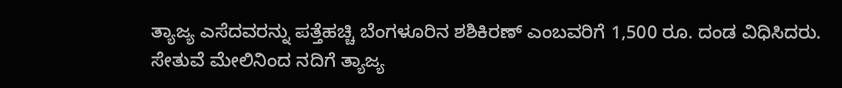ತ್ಯಾಜ್ಯ ಎಸೆದವರನ್ನು ಪತ್ತೆಹಚ್ಚಿ ಬೆಂಗಳೂರಿನ ಶಶಿಕಿರಣ್ ಎಂಬವರಿಗೆ 1,500 ರೂ. ದಂಡ ವಿಧಿಸಿದರು.
ಸೇತುವೆ ಮೇಲಿನಿಂದ ನದಿಗೆ ತ್ಯಾಜ್ಯ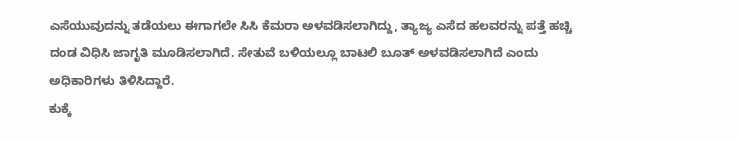ಎಸೆಯುವುದನ್ನು ತಡೆಯಲು ಈಗಾಗಲೇ ಸಿಸಿ ಕೆಮರಾ ಅಳವಡಿಸಲಾಗಿದ್ದು, ತ್ಯಾಜ್ಯ ಎಸೆದ ಹಲವರನ್ನು ಪತ್ತೆ ಹಚ್ಚಿ ದಂಡ ವಿಧಿಸಿ ಜಾಗೃತಿ ಮೂಡಿಸಲಾಗಿದೆ. ಸೇತುವೆ ಬಳಿಯಲ್ಲೂ ಬಾಟಲಿ ಬೂತ್ ಅಳವಡಿಸಲಾಗಿದೆ ಎಂದು ಅಧಿಕಾರಿಗಳು ತಿಳಿಸಿದ್ದಾರೆ.
ಕುಕ್ಕೆ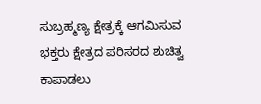ಸುಬ್ರಹ್ಮಣ್ಯ ಕ್ಷೇತ್ರಕ್ಕೆ ಆಗಮಿಸುವ ಭಕ್ತರು ಕ್ಷೇತ್ರದ ಪರಿಸರದ ಶುಚಿತ್ವ ಕಾಪಾಡಲು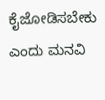ಕೈಜೋಡಿಸಬೇಕು ಎಂದು ಮನವಿ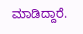ಮಾಡಿದ್ದಾರೆ.